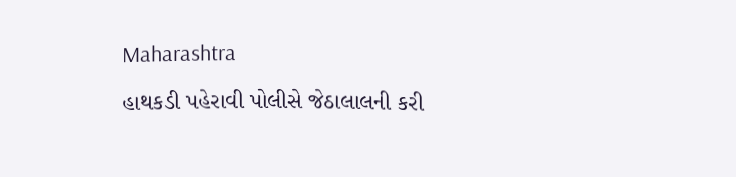Maharashtra

હાથકડી પહેરાવી પોલીસે જેઠાલાલની કરી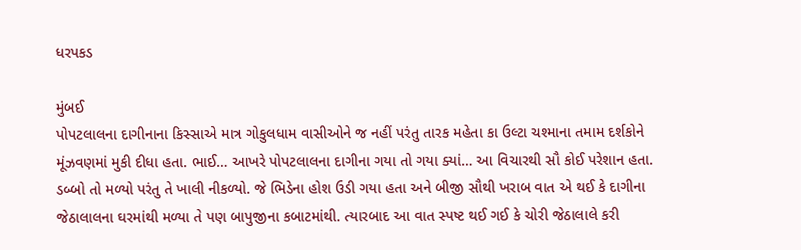ધરપકડ

મુંબઈ
પોપટલાલના દાગીનાના કિસ્સાએ માત્ર ગોકુલધામ વાસીઓને જ નહીં પરંતુ તારક મહેતા કા ઉલ્ટા ચશ્માના તમામ દર્શકોને મૂંઝવણમાં મુકી દીધા હતા. ભાઈ… આખરે પોપટલાલના દાગીના ગયા તો ગયા ક્યાં… આ વિચારથી સૌ કોઈ પરેશાન હતા. ડબ્બો તો મળ્યો પરંતુ તે ખાલી નીકળ્યો. જે ભિડેના હોશ ઉડી ગયા હતા અને બીજી સૌથી ખરાબ વાત એ થઈ કે દાગીના જેઠાલાલના ઘરમાંથી મળ્યા તે પણ બાપુજીના કબાટમાંથી. ત્યારબાદ આ વાત સ્પષ્ટ થઈ ગઈ કે ચોરી જેઠાલાલે કરી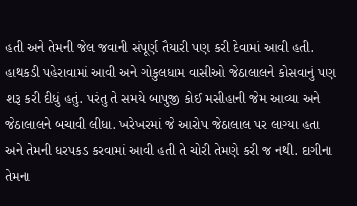હતી અને તેમની જેલ જવાની સંપૂર્ણ તૈયારી પણ કરી દેવામાં આવી હતી. હાથકડી પહેરાવામાં આવી અને ગોકુલધામ વાસીઓ જેઠાલાલને કોસવાનું પણ શરૂ કરી દીધું હતું. પરંતુ તે સમયે બાપુજી કોઈ મસીહાની જેમ આવ્યા અને જેઠાલાલને બચાવી લીધા. ખરેખરમાં જે આરોપ જેઠાલાલ પર લાગ્યા હતા અને તેમની ધરપકડ કરવામાં આવી હતી તે ચોરી તેમણે કરી જ નથી. દાગીના તેમના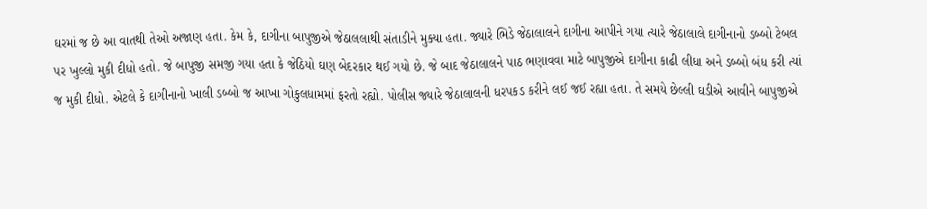ઘરમાં જ છે આ વાતથી તેઓ અજાણ હતા. કેમ કે, દાગીના બાપુજીએ જેઠાલલાથી સંતાડીને મુક્યા હતા. જ્યારે ભિડે જેઠાલાલને દાગીના આપીને ગયા ત્યારે જેઠાલાલે દાગીનાનો ડબ્બો ટેબલ પર ખુલ્લો મુકી દીધો હતો. જે બાપુજી સમજી ગયા હતા કે જેઠિયો ઘણ બેદરકાર થઈ ગયો છે. જે બાદ જેઠાલાલને પાઠ ભણાવવા માટે બાપુજીએ દાગીના કાઢી લીધા અને ડબ્બો બંધ કરી ત્યાં જ મુકી દીધો. એટલે કે દાગીનાનો ખાલી ડબ્બો જ આખા ગોકુલધામમાં ફરતો રહ્યો. પોલીસ જ્યારે જેઠાલાલની ધરપકડ કરીને લઈ જઈ રહ્યા હતા. તે સમયે છેલ્લી ઘડીએ આવીને બાપુજીએ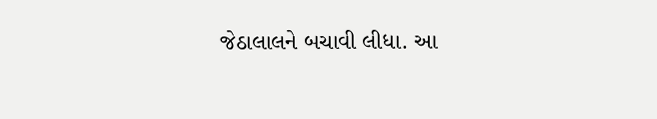જેઠાલાલને બચાવી લીધા. આ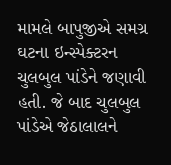મામલે બાપુજીએ સમગ્ર ઘટના ઇન્સ્પેક્ટરન ચુલબુલ પાંડેને જણાવી હતી. જે બાદ ચુલબુલ પાંડેએ જેઠાલાલને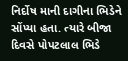નિર્દોષ માની દાગીના ભિડેને સોંપ્યા હતા. ત્યારે બીજા દિવસે પોપટલાલ ભિડે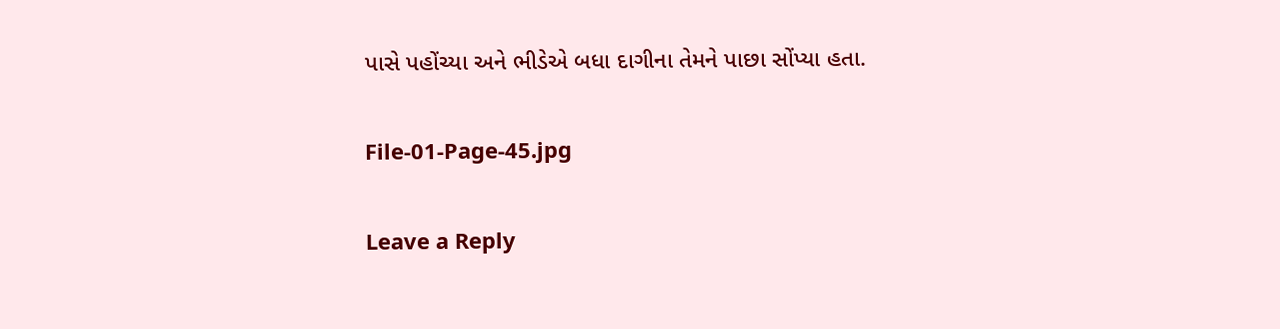પાસે પહોંચ્યા અને ભીડેએ બધા દાગીના તેમને પાછા સોંપ્યા હતા.

File-01-Page-45.jpg

Leave a Reply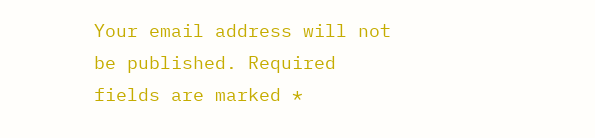Your email address will not be published. Required fields are marked *